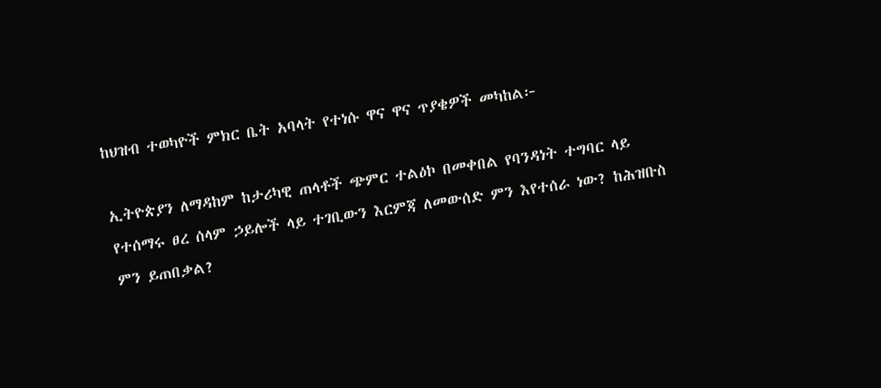ከህዝብ ተወካዮች ምክር ቤት አባላት የተነሱ ዋና ዋና ጥያቄዎች መካከል፦

ኢትዮጵያን ለማዳከም ከታሪካዊ ጠላቶች ጭምር ተልዕኮ በመቀበል የባንዳነት ተግባር ላይ የተሰማሩ ፀረ ሰላም ኃይሎች ላይ ተገቢውን እርምጃ ለመውሰድ ምን እየተሰራ ነው? ከሕዝቡስ ምን ይጠበቃል?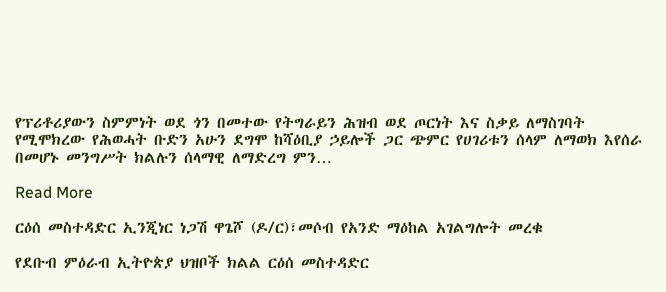የፕሪቶሪያውን ስምምነት ወደ ጎን በመተው የትግራይን ሕዝብ ወደ ጦርነት እና ስቃይ ለማስገባት የሚሞክረው የሕወሓት ቡድን አሁን ደግሞ ከሻዕቢያ ኃይሎች ጋር ጭምር የሀገሪቱን ሰላም ለማወክ እየሰራ በመሆኑ መንግሥት ክልሉን ሰላማዊ ለማድረግ ምን…

Read More

ርዕሰ መስተዳድር ኢንጂነር ነጋሽ ዋጌሾ (ዶ/ር)፣መሶብ የአንድ ማዕከል አገልግሎት መረቁ

የደቡብ ምዕራብ ኢትዮጵያ ህዝቦች ክልል ርዕሰ መስተዳድር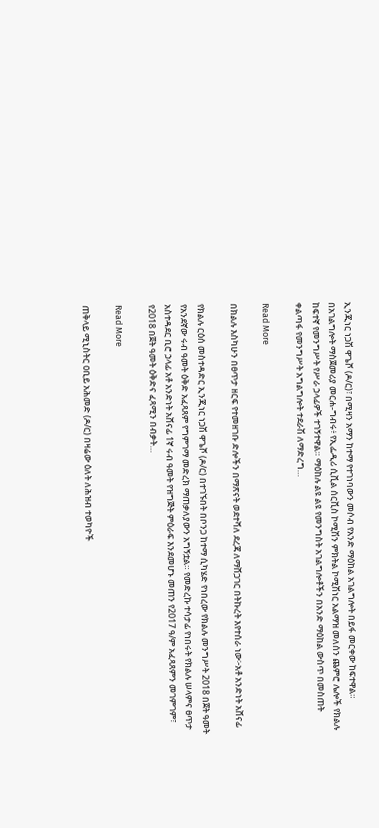ኢንጂነር ነጋሽ ዋጌሾ (ዶ/ር)፣ በሚዛን አማን ከተማ የተገነባውን መሶብ የአንድ ማዕከል አገልግሎት በይፋ መርቀው ከፍተዋል። በአገልግሎት ማስጀመሪያ መርሐ-ግብሩ፥ የኢፌዲሪ ሲቪል ሰርቪስ ኮሚሽን ምክትል ኮሚሽነር አልማዝ መለሰን ጨምሮ ሌሎች የክልሉ ከፍተኛ የመንግሥት የሥራ ኃላፊዎች ተገኝተዋል። ማዕከሉ ልዩ ልዩ የመንግስት አገልግሎቶችን በአንድ ማዕከል ውስጥ በመስጠት ቀልጣፋ የመንግሥት አግልግሎት ተደራሽ ለማድረግ…

Read More

በክልሉ እስካሁን በፀጥታ ዘርፍ የተመዘገቡ ድሎችን በማጽናት ወደተሻለ ደረጃ ለማሸጋገር በትኩረት እየተሰራ ነው፦አቶ አንድነት አሸናፊ

የክልሉ ርዕሰ መስተዳድር ኢንጂነር ነጋሽ ዋጌሾ (ዶ/ር) በተገኙበት በቦንጋ ከተማ ሲካሄድ የነበረው የክልሉ መንግሥት 2018 በጀት ዓመት የአንደኛው ሩብ ዓመት ዕቅድ አፈጻጸም የግምገማ መድረክ ማጠቃለያውን አግኝቷል። የመድረኩ ተሳታፊ የነበሩት የክልሉ ሠላምና ፀጥታ አስተዳደር ቢሮ ኃላፊ አቶ አንድነት አሸናፊ 1ኛ ሩብ ዓመት የዝግጅት ምዕራፍ እንደመሆኑ መጠን የ2017 ዓ/ም አፈጻጸምን መገምገም፣ የ2018 በጀት ዓመት ዕቅድና ፈጻሚን በብቃት…

Read More

ጠቅላይ ሚኒስትር ዐቢይ አሕመድ (ዶ/ር) በዛሬው ዕለት ለሕዝብ ተወካዮች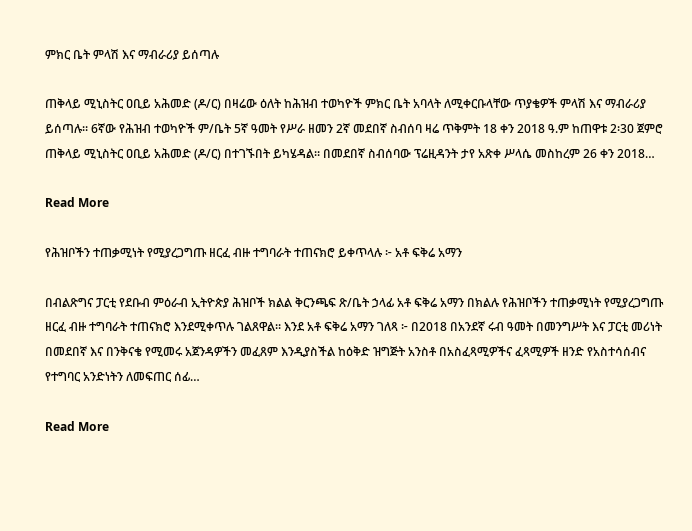ምክር ቤት ምላሽ እና ማብራሪያ ይሰጣሉ

ጠቅላይ ሚኒስትር ዐቢይ አሕመድ (ዶ/ር) በዛሬው ዕለት ከሕዝብ ተወካዮች ምክር ቤት አባላት ለሚቀርቡላቸው ጥያቄዎች ምላሽ እና ማብራሪያ ይሰጣሉ። 6ኛው የሕዝብ ተወካዮች ም/ቤት 5ኛ ዓመት የሥራ ዘመን 2ኛ መደበኛ ስብሰባ ዛሬ ጥቅምት 18 ቀን 2018 ዓ.ም ከጠዋቱ 2፡30 ጀምሮ ጠቅላይ ሚኒስትር ዐቢይ አሕመድ (ዶ/ር) በተገኙበት ይካሄዳል። በመደበኛ ስብሰባው ፕሬዚዳንት ታየ አጽቀ ሥላሴ መስከረም 26 ቀን 2018…

Read More

የሕዝቦችን ተጠቃሚነት የሚያረጋግጡ ዘርፈ ብዙ ተግባራት ተጠናክሮ ይቀጥላሉ ፦ አቶ ፍቅሬ አማን

በብልጽግና ፓርቲ የደቡብ ምዕራብ ኢትዮጵያ ሕዝቦች ክልል ቅርንጫፍ ጽ/ቤት ኃላፊ አቶ ፍቅሬ አማን በክልሉ የሕዝቦችን ተጠቃሚነት የሚያረጋግጡ ዘርፈ ብዙ ተግባራት ተጠናክሮ እንደሚቀጥሉ ገልጸዋል። እንደ አቶ ፍቅሬ አማን ገለጻ ፦ በ2018 በአንደኛ ሩብ ዓመት በመንግሥት እና ፓርቲ መሪነት በመደበኛ እና በንቅናቄ የሚመሩ አጀንዳዎችን መፈጸም እንዲያስችል ከዕቅድ ዝግጅት አንስቶ በአስፈጻሚዎችና ፈጻሚዎች ዘንድ የአስተሳሰብና የተግባር አንድነትን ለመፍጠር ሰፊ…

Read More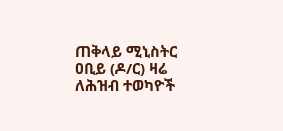ጠቅላይ ሚኒስትር ዐቢይ (ዶ/ር) ዛሬ ለሕዝብ ተወካዮች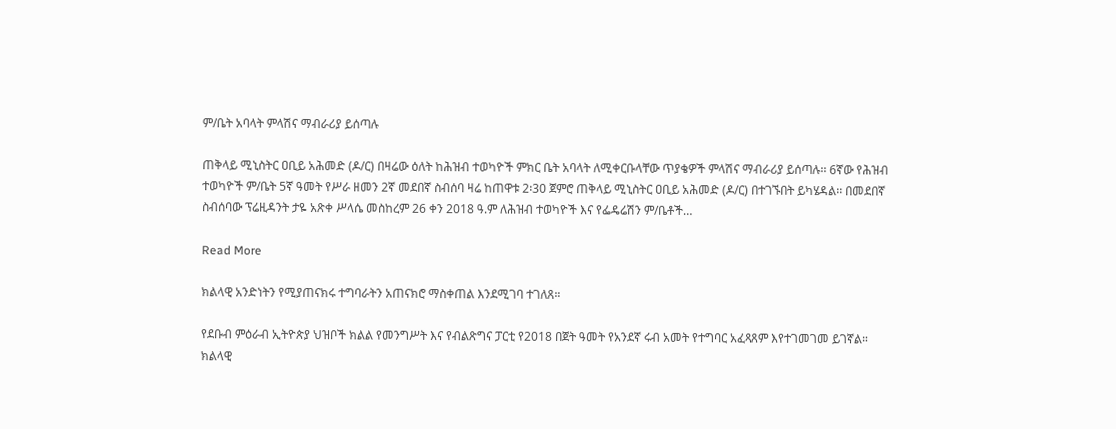ም/ቤት አባላት ምላሽና ማብራሪያ ይሰጣሉ

ጠቅላይ ሚኒስትር ዐቢይ አሕመድ (ዶ/ር) በዛሬው ዕለት ከሕዝብ ተወካዮች ምክር ቤት አባላት ለሚቀርቡላቸው ጥያቄዎች ምላሽና ማብራሪያ ይሰጣሉ፡፡ 6ኛው የሕዝብ ተወካዮች ም/ቤት 5ኛ ዓመት የሥራ ዘመን 2ኛ መደበኛ ስብሰባ ዛሬ ከጠዋቱ 2፡30 ጀምሮ ጠቅላይ ሚኒስትር ዐቢይ አሕመድ (ዶ/ር) በተገኙበት ይካሄዳል፡፡ በመደበኛ ስብሰባው ፕሬዚዳንት ታዬ አጽቀ ሥላሴ መስከረም 26 ቀን 2018 ዓ.ም ለሕዝብ ተወካዮች እና የፌዴሬሽን ም/ቤቶች…

Read More

ክልላዊ አንድነትን የሚያጠናክሩ ተግባራትን አጠናክሮ ማስቀጠል እንደሚገባ ተገለጸ።

የደቡብ ምዕራብ ኢትዮጵያ ህዝቦች ክልል የመንግሥት እና የብልጽግና ፓርቲ የ2018 በጀት ዓመት የአንደኛ ሩብ አመት የተግባር አፈጻጸም እየተገመገመ ይገኛል። ክልላዊ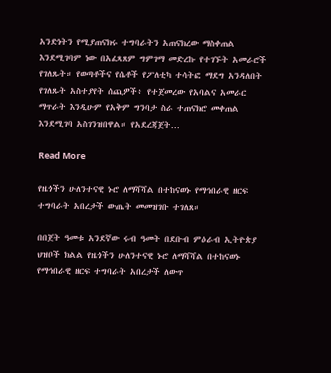አንድነትን የሚያጠናክሩ ተግባራትን አጠናክረው ማስቀጠል እንደሚገባም ነው በአፈጻጸም ግምገማ መድረኩ የተገኙት አመራሮች የገለጹት። የወጣቶችና የሴቶች የፖለቲካ ተሳትፎ ማደግ አንዳለበት የገለጹት አስተያየት ሰጪዎች፥ የተጀመረው የአባልና አመራር ማጥራት እንዲሁም የአቅም ግንባታ ስራ ተጠናክሮ መቀጠል እንደሚገባ አስገንዝበዋል። የአደረጃጀት…

Read More

የዜጎችን ሁለንተናዊ ኑሮ ለማሻሻል በተከናወኑ የማኅበራዊ ዘርፍ ተግባራት አበረታች ውጤት መመዝገቡ ተገለጸ።

በበጀት ዓመቱ አንደኛው ሩብ ዓመት በደቡብ ምዕራብ ኢትዮጵያ ህዝቦች ክልል የዜጎችን ሁለንተናዊ ኑሮ ለማሻሻል በተከናወኑ የማኅበራዊ ዘርፍ ተግባራት አበረታች ለውጥ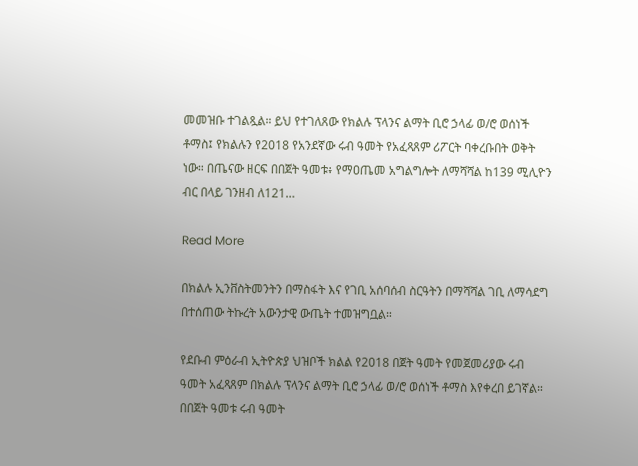መመዝቡ ተገልጿል። ይህ የተገለጸው የክልሉ ፕላንና ልማት ቢሮ ኃላፊ ወ/ሮ ወሰነች ቶማስ፤ የክልሉን የ2018 የአንደኛው ሩብ ዓመት የአፈጻጸም ሪፖርት ባቀረቡበት ወቅት ነው። በጤናው ዘርፍ በበጀት ዓመቱ፥ የማዐጤመ አግልግሎት ለማሻሻል ከ139 ሚሊዮን ብር በላይ ገንዘብ ለ121…

Read More

በክልሉ ኢንቨስትመንትን በማስፋት እና የገቢ አሰባሰብ ስርዓትን በማሻሻል ገቢ ለማሳደግ በተሰጠው ትኩረት አውንታዊ ውጤት ተመዝግቧል።

የደቡብ ምዕራብ ኢትዮጵያ ህዝቦች ክልል የ2018 በጀት ዓመት የመጀመሪያው ሩብ ዓመት አፈጻጸም በክልሉ ፕላንና ልማት ቢሮ ኃላፊ ወ/ሮ ወሰነች ቶማስ እየቀረበ ይገኛል። በበጀት ዓመቱ ሩብ ዓመት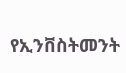የኢንቨስትመንት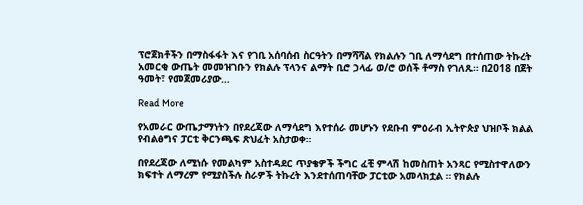ፕሮጀክቶችን በማስፋፋት እና የገቢ አሰባሰብ ስርዓትን በማሻሻል የክልሉን ገቢ ለማሳደግ በተሰጠው ትኩረት አመርቂ ውጤት መመዝገቡን የክልሉ ፕላንና ልማት ቢሮ ኃላፊ ወ/ሮ ወሰች ቶማስ የገለጹ። በ2018 በጀት ዓመት፣ የመጀመሪያው…

Read More

የአመራር ውጤታማነትን በየደረጃው ለማሳደግ እየተሰራ መሆኑን የደቡብ ምዕራብ ኢትዮጵያ ህዝቦች ክልል የብልፅግና ፓርቲ ቅርንጫፍ ጽህፈት አስታወቀ።

በየደረጃው ለሚነሱ የመልካም አስተዳደር ጥያቄዎች ችግር ፈቺ ምላሽ ከመስጠት አንጻር የሚስተዋለውን ክፍተት ለማረም የሚያስችሉ ስራዎች ትኩረት እንደተሰጠባቸው ፓርቲው አመላክቷል ። የክልሉ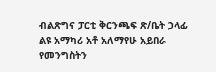ብልጽግና ፓርቲ ቅርንጫፍ ጽ/ቤት ኃላፊ ልዩ አማካሪ አቶ አለማየሁ አይበራ የመንግስትን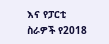እና የፓርቲ ስራዎች የ2018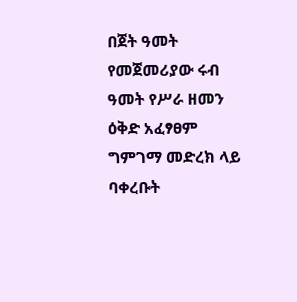በጀት ዓመት የመጀመሪያው ሩብ ዓመት የሥራ ዘመን ዕቅድ አፈፃፀም ግምገማ መድረክ ላይ ባቀረቡት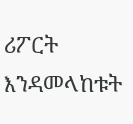ሪፖርት እንዳመላከቱት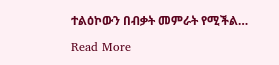ተልዕኮውን በብቃት መምራት የሚችል…

Read More